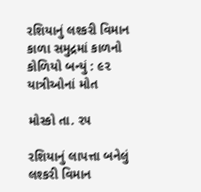રશિયાનું લશ્કરી વિમાન કાળા સમુદ્રમાં કાળનો કોળિયો બન્યું : ૯૨ યાત્રીઓનાં મોત

મોસ્કો તા. ૨૫

રશિયાનું લાપત્તા બનેલું લશ્કરી વિમાન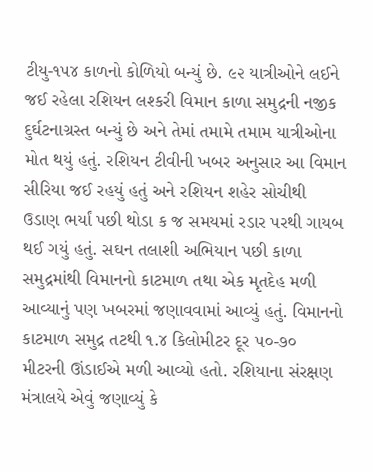ટીયુ-૧૫૪ કાળનો કોળિયો બન્યું છે. ૯૨ યાત્રીઓને લઈને જઈ રહેલા રશિયન લશ્કરી વિમાન કાળા સમુદ્રની નજીક દુર્ઘટનાગ્રસ્ત બન્યું છે અને તેમાં તમામે તમામ યાત્રીઓના મોત થયું હતું. રશિયન ટીવીની ખબર અનુસાર આ વિમાન સીરિયા જઈ રહયું હતું અને રશિયન શહેર સોચીથી ઉડાણ ભર્યાં પછી થોડા ક જ સમયમાં રડાર પરથી ગાયબ થઈ ગયું હતું. સઘન તલાશી અભિયાન પછી કાળા સમુદ્રમાંથી વિમાનનો કાટમાળ તથા એક મૃતદેહ મળી આવ્યાનું પણ ખબરમાં જણાવવામાં આવ્યું હતું. વિમાનનો કાટમાળ સમુદ્ર તટથી ૧.૪ કિલોમીટર દૂર ૫૦-૭૦ મીટરની ઊંડાઈએ મળી આવ્યો હતો. રશિયાના સંરક્ષણ મંત્રાલયે એવું જણાવ્યું કે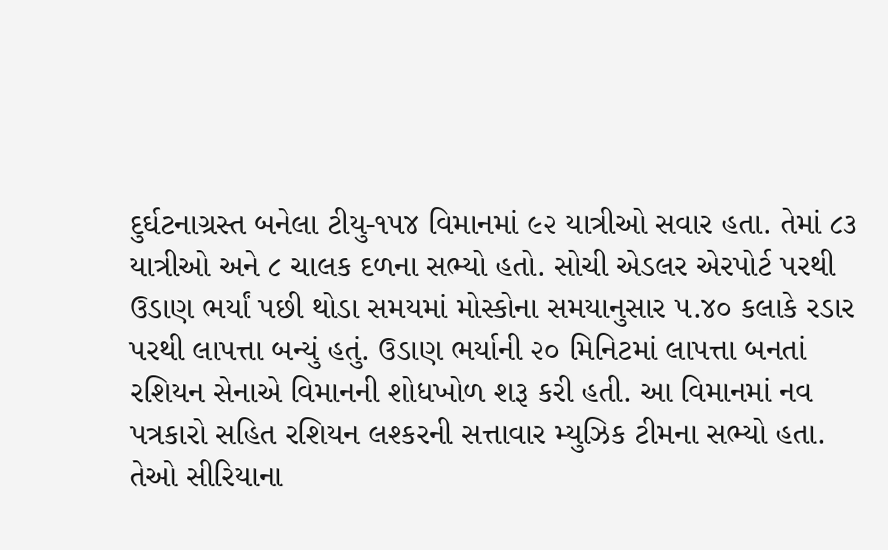દુર્ઘટનાગ્રસ્ત બનેલા ટીયુ-૧૫૪ વિમાનમાં ૯૨ યાત્રીઓ સવાર હતા. તેમાં ૮૩ યાત્રીઓ અને ૮ ચાલક દળના સભ્યો હતો. સોચી એડલર એરપોર્ટ પરથી ઉડાણ ભર્યાં પછી થોડા સમયમાં મોસ્કોના સમયાનુસાર ૫.૪૦ કલાકે રડાર પરથી લાપત્તા બન્યું હતું. ઉડાણ ભર્યાની ૨૦ મિનિટમાં લાપત્તા બનતાં રશિયન સેનાએ વિમાનની શોધખોળ શરૂ કરી હતી. આ વિમાનમાં નવ પત્રકારો સહિત રશિયન લશ્કરની સત્તાવાર મ્યુઝિક ટીમના સભ્યો હતા. તેઓ સીરિયાના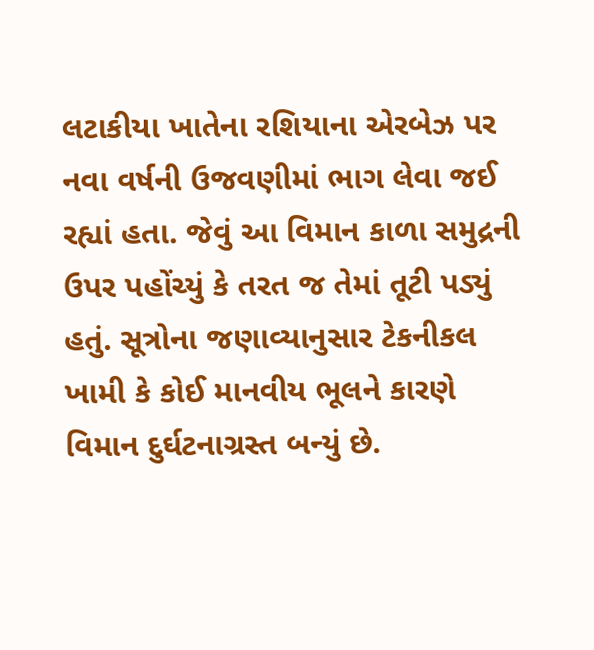લટાકીયા ખાતેના રશિયાના એરબેઝ પર નવા વર્ષની ઉજવણીમાં ભાગ લેવા જઈ રહ્યાં હતા. જેવું આ વિમાન કાળા સમુદ્રની ઉપર પહોંચ્યું કે તરત જ તેમાં તૂટી પડ્યું હતું. સૂત્રોના જણાવ્યાનુસાર ટેકનીકલ ખામી કે કોઈ માનવીય ભૂલને કારણે વિમાન દુર્ઘટનાગ્રસ્ત બન્યું છે.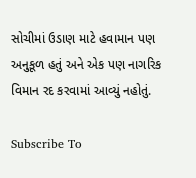સોચીમાં ઉડાણ માટે હવામાન પણ અનુકૂળ હતું અને એક પણ નાગરિક વિમાન રદ કરવામાં આવ્યું નહોતું.

Subscribe To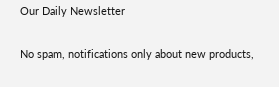Our Daily Newsletter

No spam, notifications only about new products,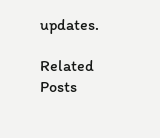updates.

Related Posts